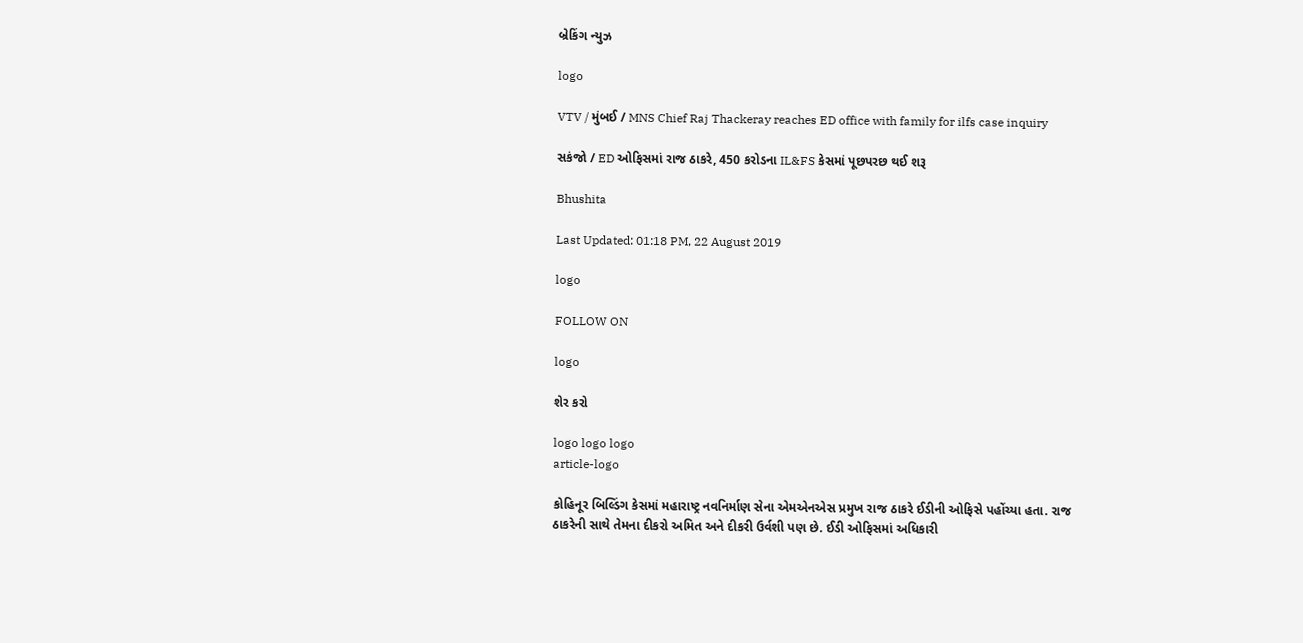બ્રેકિંગ ન્યુઝ

logo

VTV / મુંબઈ / MNS Chief Raj Thackeray reaches ED office with family for ilfs case inquiry

સકંજો / ED ઓફિસમાં રાજ ઠાકરે, 450 કરોડના IL&FS કેસમાં પૂછપરછ થઈ શરૂ

Bhushita

Last Updated: 01:18 PM, 22 August 2019

logo

FOLLOW ON

logo

શેર કરો

logo logo logo
article-logo

કોહિનૂર બિલ્ડિંગ કેસમાં મહારાષ્ટ્ર નવનિર્માણ સેના એમએનએસ પ્રમુખ રાજ ઠાકરે ઈડીની ઓફિસે પહોંચ્યા હતા. રાજ ઠાકરેની સાથે તેમના દીકરો અમિત અને દીકરી ઉર્વશી પણ છે. ઈડી ઓફિસમાં અધિકારી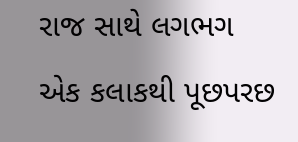રાજ સાથે લગભગ એક કલાકથી પૂછપરછ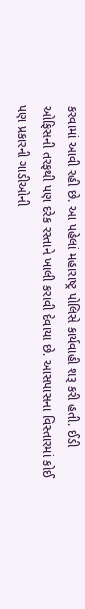કરવામાં આવી રહી છે. આ પહેલાં મહારાષ્ટ્ર પોલિસે કાર્યવાહી શરૂ કરી હતી. ઈડી ઓફિસની તરફથી પણ દરેક રસ્તાને ખાલી કરાવી દેવાયા છે. આસપાસના વિસ્તારમાં કોઈ પણ પ્રકારની ગાડીઓની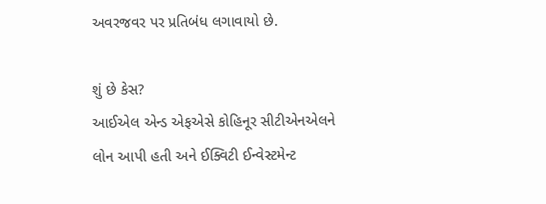અવરજવર પર પ્રતિબંધ લગાવાયો છે.

શું છે કેસ?
આઈએલ એન્ડ એફએસે કોહિનૂર સીટીએનએલને લોન આપી હતી અને ઈક્વિટી ઈન્વેસ્ટમેન્ટ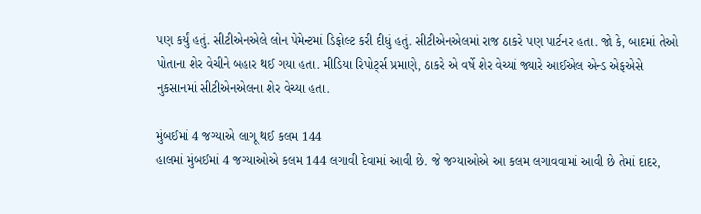પણ કર્યું હતું. સીટીએનએલે લોન પેમેન્ટમાં ડિફોલ્ટ કરી દીધું હતું. સીટીએનએલમાં રાજ ઠાકરે પણ પાર્ટનર હતા. જો કે, બાદમાં તેઓ પોતાના શેર વેચીને બહાર થઈ ગયા હતા. મીડિયા રિપોર્ટ્સ પ્રમાણે, ઠાકરે એ વર્ષે શેર વેચ્યાં જ્યારે આઈએલ એન્ડ એફએસે નુકસાનમાં સીટીએનએલના શેર વેચ્યા હતા.

મુંબઈમાં 4 જગ્યાએ લાગૂ થઈ કલમ 144
હાલમાં મુંબઈમાં 4 જગ્યાઓએ કલમ 144 લગાવી દેવામાં આવી છે. જે જગ્યાઓએ આ કલમ લગાવવામાં આવી છે તેમાં દાદર,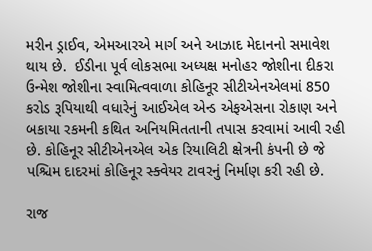મરીન ડ્રાઈવ, એમઆરએ માર્ગ અને આઝાદ મેદાનનો સમાવેશ થાય છે.  ઈડીના પૂર્વ લોકસભા અધ્યક્ષ મનોહર જોશીના દીકરા ઉન્મેશ જોશીના સ્વામિત્વવાળા કોહિનૂર સીટીએનએલમાં 850 કરોડ રૂપિયાથી વધારેનું આઈએલ એન્ડ એફએસના રોકાણ અને બકાયા રકમની કથિત અનિયમિતતાની તપાસ કરવામાં આવી રહી છે. કોહિનૂર સીટીએનએલ એક રિયાલિટી ક્ષેત્રની કંપની છે જે પશ્ચિમ દાદરમાં કોહિનૂર સ્ક્વેયર ટાવરનું નિર્માણ કરી રહી છે.

રાજ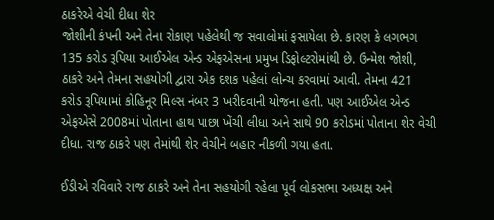ઠાકરેએ વેચી દીધા શેર
જોશીની કંપની અને તેના રોકાણ પહેલેથી જ સવાલોમાં ફસાયેલા છે. કારણ કે લગભગ 135 કરોડ રૂપિયા આઈએલ એન્ડ એફએસના પ્રમુખ ડિફોલ્ટરોમાંથી છે. ઉન્મેશ જોશી, ઠાકરે અને તેમના સહયોગી દ્વારા એક દશક પહેલાં લોન્ચ કરવામાં આવી. તેમના 421 કરોડ રૂપિયામાં કોહિનૂર મિલ્સ નંબર 3 ખરીદવાની યોજના હતી. પણ આઈએલ એન્ડ એફએસે 2008માં પોતાના હાથ પાછા ખેંચી લીધા અને સાથે 90 કરોડમાં પોતાના શેર વેચી દીધા. રાજ ઠાકરે પણ તેમાંથી શેર વેચીને બહાર નીકળી ગયા હતા.

ઈડીએ રવિવારે રાજ ઠાકરે અને તેના સહયોગી રહેલા પૂર્વ લોકસભા અધ્યક્ષ અને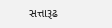સત્તારૂઢ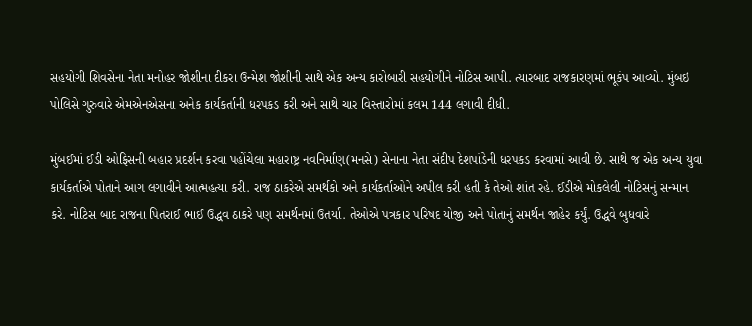સહયોગી શિવસેના નેતા મનોહર જોશીના દીકરા ઉન્મેશ જોશીની સાથે એક અન્ય કારોબારી સહયોગીને નોટિસ આપી. ત્યારબાદ રાજકારણમાં ભૂકંપ આવ્યો. મુંબઇ પોલિસે ગુરુવારે એમએનએસના અનેક કાર્યકર્તાની ધરપકડ કરી અને સાથે ચાર વિસ્તારોમાં કલમ 144 લગાવી દીધી.

મુંબઈમાં ઈડી ઓફિસની બહાર પ્રદર્શન કરવા પહોંચેલા મહારાષ્ટ્ર નવનિર્માણ(મનસે) સેનાના નેતા સંદીપ દેશપાંડેની ધરપકડ કરવામાં આવી છે. સાથે જ એક અન્ય યુવા કાર્યકર્તાએ પોતાને આગ લગાવીને આત્મહત્યા કરી. રાજ ઠાકરેએ સમર્થકો અને કાર્યકર્તાઓને અપીલ કરી હતી કે તેઓ શાંત રહે. ઈડીએ મોકલેલી નોટિસનું સન્માન કરે. નોટિસ બાદ રાજના પિતરાઈ ભાઈ ઉદ્ધવ ઠાકરે પણ સમર્થનમાં ઉતર્યા. તેઓએ પત્રકાર પરિષદ યોજી અને પોતાનું સમર્થન જાહેર કર્યું. ઉદ્ધવે બુધવારે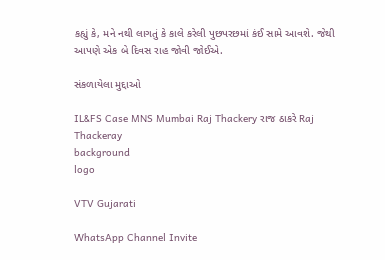કહ્યું કે, મને નથી લાગતું કે કાલે કરેલી પુછપરછમાં કંઈ સામે આવશે. જેથી આપણે એક બે દિવસ રાહ જોવી જોઈએ.

સંકળાયેલા મુદ્દાઓ

IL&FS Case MNS Mumbai Raj Thackery રાજ ઠાકરે Raj Thackeray
background
logo

VTV Gujarati

WhatsApp Channel Invite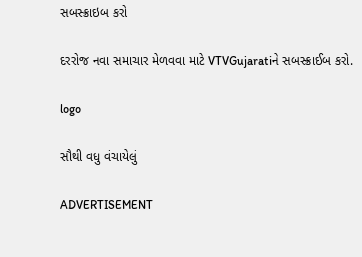સબસ્ક્રાઇબ કરો

દરરોજ નવા સમાચાર મેળવવા માટે VTVGujaratiને સબસ્ક્રાઈબ કરો.

logo

સૌથી વધુ વંચાયેલું

ADVERTISEMENT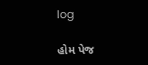log

હોમ પેજ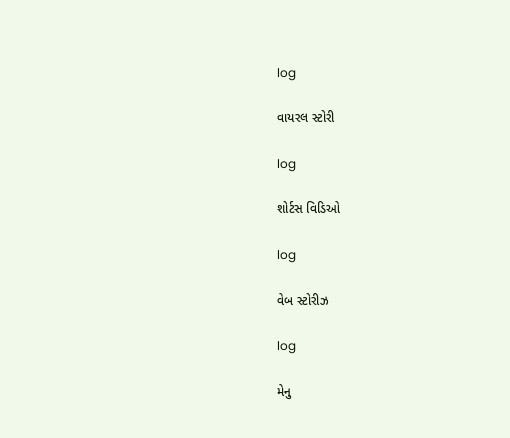log

વાયરલ સ્ટોરી

log

શોર્ટસ વિડિઓ

log

વેબ સ્ટોરીઝ

log

મેનુ